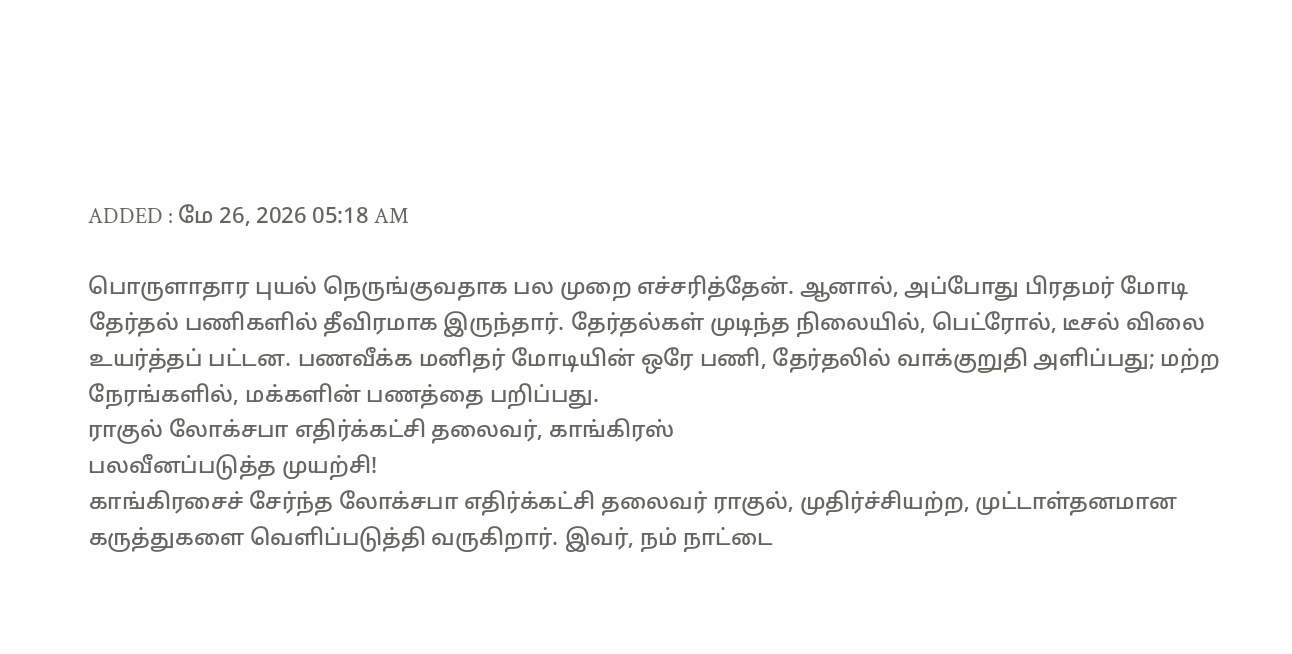ADDED : மே 26, 2026 05:18 AM

பொருளாதார புயல் நெருங்குவதாக பல முறை எச்சரித்தேன். ஆனால், அப்போது பிரதமர் மோடி தேர்தல் பணிகளில் தீவிரமாக இருந்தார். தேர்தல்கள் முடிந்த நிலையில், பெட்ரோல், டீசல் விலை உயர்த்தப் பட்டன. பணவீக்க மனிதர் மோடியின் ஒரே பணி, தேர்தலில் வாக்குறுதி அளிப்பது; மற்ற நேரங்களில், மக்களின் பணத்தை பறிப்பது.
ராகுல் லோக்சபா எதிர்க்கட்சி தலைவர், காங்கிரஸ்
பலவீனப்படுத்த முயற்சி!
காங்கிரசைச் சேர்ந்த லோக்சபா எதிர்க்கட்சி தலைவர் ராகுல், முதிர்ச்சியற்ற, முட்டாள்தனமான கருத்துகளை வெளிப்படுத்தி வருகிறார். இவர், நம் நாட்டை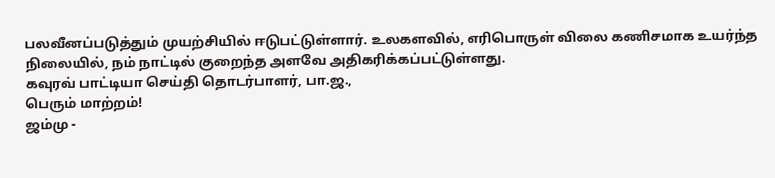பலவீனப்படுத்தும் முயற்சியில் ஈடுபட்டுள்ளார். உலகளவில், எரிபொருள் விலை கணிசமாக உயர்ந்த நிலையில், நம் நாட்டில் குறைந்த அளவே அதிகரிக்கப்பட்டுள்ளது.
கவுரவ் பாட்டியா செய்தி தொடர்பாளர், பா.ஜ.,
பெரும் மாற்றம்!
ஜம்மு -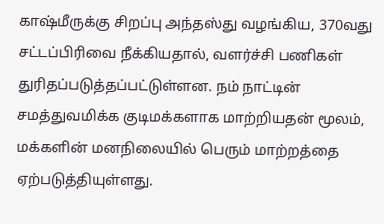காஷ்மீருக்கு சிறப்பு அந்தஸ்து வழங்கிய, 370வது சட்டப்பிரிவை நீக்கியதால், வளர்ச்சி பணிகள் துரிதப்படுத்தப்பட்டுள்ளன. நம் நாட்டின் சமத்துவமிக்க குடிமக்களாக மாற்றியதன் மூலம், மக்களின் மனநிலையில் பெரும் மாற்றத்தை ஏற்படுத்தியுள்ளது.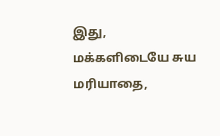இது, மக்களிடையே சுய மரியாதை,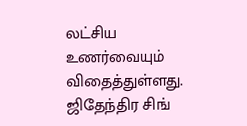லட்சிய உணர்வையும் விதைத்துள்ளது.
ஜிதேந்திர சிங்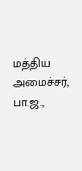மத்திய அமைச்சர், பா.ஜ.,